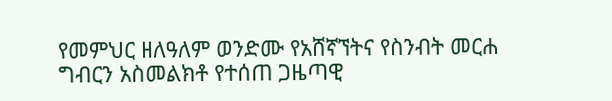የመምህር ዘለዓለም ወንድሙ የአሸኛኘትና የስንብት መርሐ ግብርን አስመልክቶ የተሰጠ ጋዜጣዊ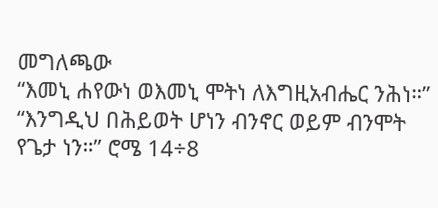መግለጫው
“እመኒ ሐየውነ ወእመኒ ሞትነ ለእግዚአብሔር ንሕነ።”
“እንግዲህ በሕይወት ሆነን ብንኖር ወይም ብንሞት የጌታ ነን።” ሮሜ 14÷8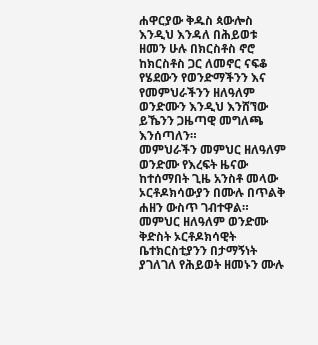ሐዋርያው ቅዱስ ጳውሎስ እንዲህ እንዳለ በሕይወቱ ዘመን ሁሉ በክርስቶስ ኖሮ ከክርስቶስ ጋር ለመኖር ናፍቆ የሄደውን የወንድማችንን እና የመምህራችንን ዘለዓለም ወንድሙን እንዲህ እንሸኘው ይኼንን ጋዜጣዊ መግለጫ እንሰጣለን።
መምህራችን መምህር ዘለዓለም ወንድሙ የእረፍት ዜናው ከተሰማበት ጊዜ አንስቶ መላው ኦርቶዶክሳውያን በሙሉ በጥልቅ ሐዘን ውስጥ ገብተዋል። መምህር ዘለዓለም ወንድሙ ቅድስት ኦርቶዶክሳዊት ቤተክርስቲያንን በታማኝነት ያገለገለ የሕይወት ዘመኑን ሙሉ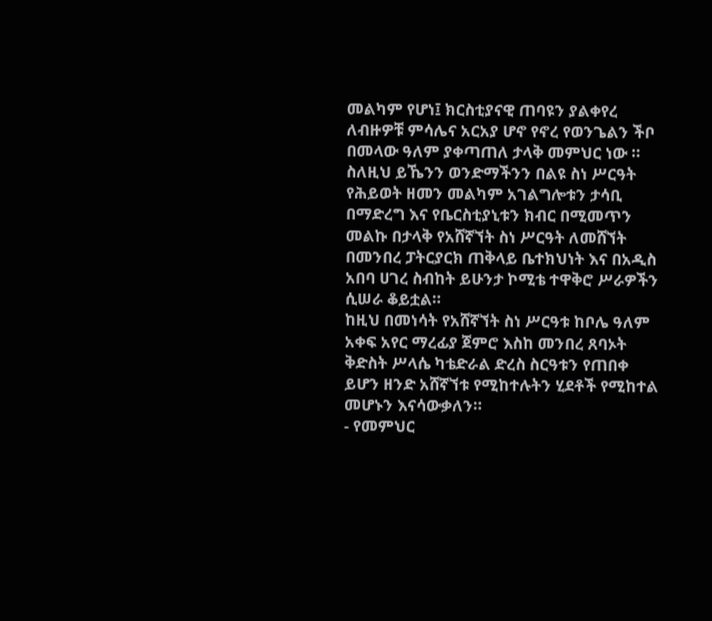መልካም የሆነ፤ ክርስቲያናዊ ጠባዩን ያልቀየረ ለብዙዎቹ ምሳሌና አርአያ ሆኖ የኖረ የወንጌልን ችቦ በመላው ዓለም ያቀጣጠለ ታላቅ መምህር ነው ።
ስለዚህ ይኼንን ወንድማችንን በልዩ ስነ ሥርዓት የሕይወት ዘመን መልካም አገልግሎቱን ታሳቢ በማድረግ እና የቤርስቲያኒቱን ክብር በሚመጥን መልኩ በታላቅ የአሸኛኘት ስነ ሥርዓት ለመሸኘት በመንበረ ፓትርያርክ ጠቅላይ ቤተክህነት እና በአዲስ አበባ ሀገረ ስብከት ይሁንታ ኮሚቴ ተዋቅሮ ሥራዎችን ሲሠራ ቆይቷል።
ከዚህ በመነሳት የአሸኛኘት ስነ ሥርዓቱ ከቦሌ ዓለም አቀፍ አየር ማረፊያ ጀምሮ እስከ መንበረ ጸባኦት ቅድስት ሥላሴ ካቴድራል ድረስ ስርዓቱን የጠበቀ ይሆን ዘንድ አሸኛኘቱ የሚከተሉትን ሂደቶች የሚከተል መሆኑን እናሳውቃለን።
- የመምህር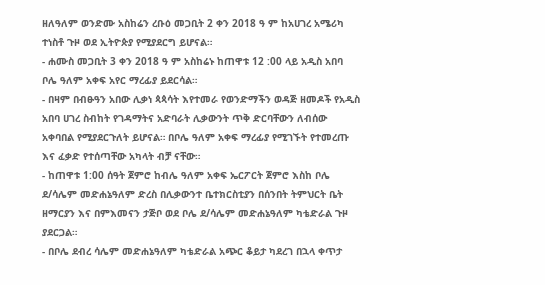ዘለዓለም ወንድሙ አስከሬን ረቡዕ መጋቢት 2 ቀን 2018 ዓ ም ከአሀገረ አሜሪካ ተነስቶ ጉዞ ወደ ኢትዮጵያ የሚያደርግ ይሆናል።
- ሐሙስ መጋቢት 3 ቀን 2018 ዓ ም አስከሬኑ ከጠዋቱ 12 :00 ላይ አዲስ አበባ ቦሌ ዓለም አቀፍ አየር ማረፊያ ይደርሳል።
- በዛም በብፁዓን አበው ሊቃነ ጳጳሳት እየተመራ የወንድማችን ወዳጅ ዘመዶች የአዲስ አበባ ሀገረ ስብከት የገዳማትና አድባራት ሊቃውንት ጥቅ ድርባቸውን ለብሰው አቀባበል የሚያደርጉለት ይሆናል። በቦሌ ዓለም አቀፍ ማረፊያ የሚገኙት የተመረጡ እና ፈቃድ የተሰጣቸው አካላት ብቻ ናቸው።
- ከጠዋቱ 1:00 ሰዓት ጀምሮ ከብሌ ዓለም አቀፍ ኤርፖርት ጀምሮ እስከ ቦሌ ደ/ሳሌም መድሐኔዓለም ድረስ በሊቃውንተ ቤተክርስቲያን በሰንበት ትምህርት ቤት ዘማርያን እና በምእመናን ታጅቦ ወደ ቦሌ ደ/ሳሌም መድሐኔዓለም ካቴድራል ጉዞ ያደርጋል።
- በቦሌ ደብረ ሳሌም መድሐኔዓለም ካቴድራል አጭር ቆይታ ካደረገ በኋላ ቀጥታ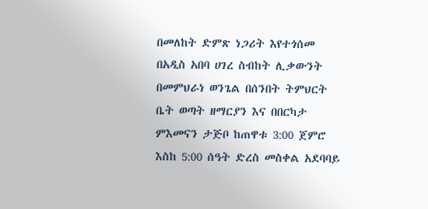በመለከት ድምጽ ነጋሪት እየተጎሰመ በአዲስ አበባ ሀገረ ስብከት ሊቃውንት በመምህራነ ወንጌል በሰንበት ትምህርት ቤት ወጣት ዘማርያን እና በበርካታ ምእመናን ታጅቦ ከጠዋቱ 3:00 ጀምሮ እስከ 5:00 ሰዓት ድረስ መስቀል አደባባይ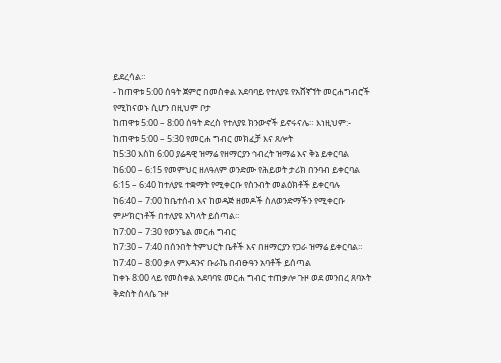ይደረሳል።
- ከጠዋቱ 5:00 ሰዓት ጀምሮ በመስቀል አደባባይ የተለያዩ የአሸኛኘት መርሐግብሮች የሚከናወኑ ሲሆን በዚህም ቦታ
ከጠዋቱ 5:00 – 8:00 ሰዓት ድረስ የተለያዩ ክንውኖች ይኖሩናሌ። እነዚህም:-
ከጠዋቱ 5:00 – 5:30 የመርሐ ግብር መክፈቻ እና ጸሎት
ከ5:30 እስከ 6:00 ያሬዳዊ ዝማሬ የዘማርያን ኅብረት ዝማሬ እና ቅኔ ይቀርባል
ከ6:00 – 6:15 የመምህር ዘለዓለም ወንድሙ የሕይወት ታሪክ በንባብ ይቀርባል
6:15 – 6:40 ከተለያዩ ተቋማት የሚቀርቡ የስንብት መልዕክቶች ይቀርባሉ
ከ6:40 – 7:00 ከቤተሰብ እና ከወዳጅ ዘመዶች ስለወንድማችን የሚቀርቡ ምሥክርነቶች በተለያዩ አካላት ይሰጣል።
ከ7:00 – 7:30 የወንጌል መርሐ ግብር
ከ7:30 – 7:40 በሰንበት ትምህርት ቤቶች እና በዘማርያን የጋራ ዝማሬ ይቀርባል።
ከ7:40 – 8:00 ቃለ ምእዳንና ቡራኬ በብፁዓን አባቶች ይሰጣል
ከቀኑ 8:00 ላይ የመስቀል አደባባዩ መርሐ ግብር ተጠቃሎ ጉዞ ወደ መንበረ ጸባኦት ቅድስት ስላሴ ጉዞ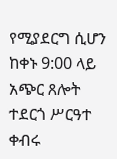የሚያደርግ ሲሆን ከቀኑ 9:00 ላይ አጭር ጸሎት ተደርጎ ሥርዓተ ቀብሩ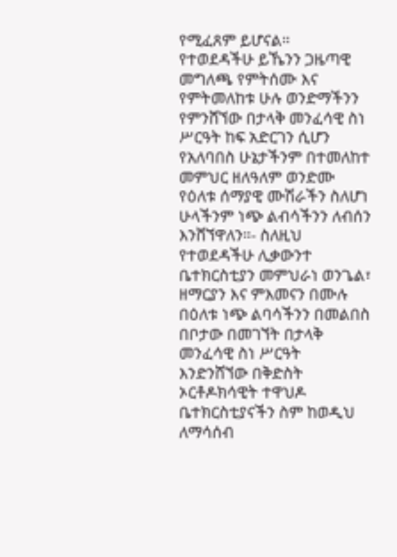የሚፈጸም ይሆናል።
የተወደዳችሁ ይኼንን ጋዜጣዊ መግለጫ የምትሰሙ እና የምትመለከቱ ሁሉ ወንድማችንን የምንሸኘው በታላቅ መንፈሳዊ ስነ ሥርዓት ከፍ አድርገን ሲሆን የአለባበስ ሁኔታችንም በተመለከተ መምህር ዘለዓለም ወንድሙ የዕለቱ ሰማያዊ ሙሽራችን ስለሆነ ሁላችንም ነጭ ልብሳችንን ለብሰን እንሸኘዋለን።- ስለዚህ የተወደዳችሁ ሊቃውንተ ቤተክርስቲያን መምህራነ ወንጌል፣ ዘማርያን እና ምእመናን በሙሉ በዕለቱ ነጭ ልባሳችንን በመልበስ በቦታው በመገኘት በታላቅ መንፈሳዊ ስነ ሥርዓት እንድንሸኘው በቅድስት ኦርቶዶክሳዊት ተዋህዶ ቤተክርስቲያናችን ስም ከወዲህ ለማሳሰብ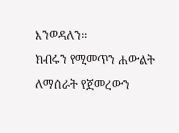እንወዳለን።
ክብሩን የሚመጥን ሐውልት ለማሰራት የጀመረውን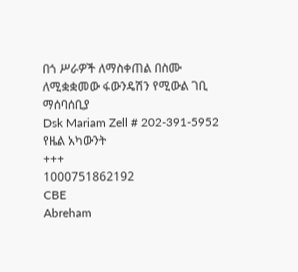በጎ ሥራዎች ለማስቀጠል በስሙ ለሚቋቋመው ፋውንዴሽን የሚውል ገቢ ማሰባሰቢያ
Dsk Mariam Zell # 202-391-5952
የዜል አካውንት
+++
1000751862192
CBE
Abreham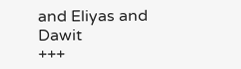and Eliyas and Dawit
+++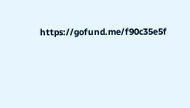https://gofund.me/f90c35e5f